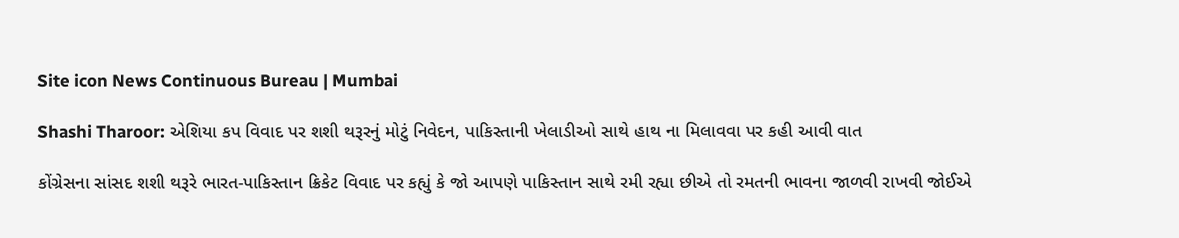Site icon News Continuous Bureau | Mumbai

Shashi Tharoor: એશિયા કપ વિવાદ પર શશી થરૂરનું મોટું નિવેદન, પાકિસ્તાની ખેલાડીઓ સાથે હાથ ના મિલાવવા પર કહી આવી વાત

કોંગ્રેસના સાંસદ શશી થરૂરે ભારત-પાકિસ્તાન ક્રિકેટ વિવાદ પર કહ્યું કે જો આપણે પાકિસ્તાન સાથે રમી રહ્યા છીએ તો રમતની ભાવના જાળવી રાખવી જોઈએ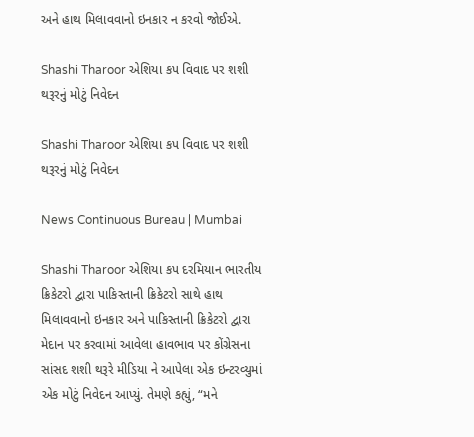અને હાથ મિલાવવાનો ઇનકાર ન કરવો જોઈએ.

Shashi Tharoor એશિયા કપ વિવાદ પર શશી થરૂરનું મોટું નિવેદન

Shashi Tharoor એશિયા કપ વિવાદ પર શશી થરૂરનું મોટું નિવેદન

News Continuous Bureau | Mumbai

Shashi Tharoor એશિયા કપ દરમિયાન ભારતીય ક્રિકેટરો દ્વારા પાકિસ્તાની ક્રિકેટરો સાથે હાથ મિલાવવાનો ઇનકાર અને પાકિસ્તાની ક્રિકેટરો દ્વારા મેદાન પર કરવામાં આવેલા હાવભાવ પર કોંગ્રેસના સાંસદ શશી થરૂરે મીડિયા ને આપેલા એક ઇન્ટરવ્યુમાં એક મોટું નિવેદન આપ્યું. તેમણે કહ્યું, “મને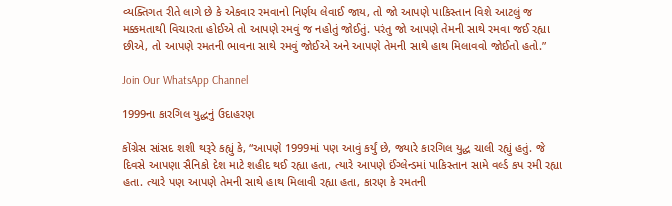વ્યક્તિગત રીતે લાગે છે કે એકવાર રમવાનો નિર્ણય લેવાઈ જાય, તો જો આપણે પાકિસ્તાન વિશે આટલું જ મક્કમતાથી વિચારતા હોઈએ તો આપણે રમવું જ નહોતું જોઈતું. પરંતુ જો આપણે તેમની સાથે રમવા જઈ રહ્યા છીએ, તો આપણે રમતની ભાવના સાથે રમવું જોઈએ અને આપણે તેમની સાથે હાથ મિલાવવો જોઈતો હતો.”

Join Our WhatsApp Channel

1999ના કારગિલ યુદ્ધનું ઉદાહરણ

કોંગ્રેસ સાંસદ શશી થરૂરે કહ્યું કે, “આપણે 1999માં પણ આવું કર્યું છે, જ્યારે કારગિલ યુદ્ધ ચાલી રહ્યું હતું. જે દિવસે આપણા સૈનિકો દેશ માટે શહીદ થઈ રહ્યા હતા, ત્યારે આપણે ઈંગ્લેન્ડમાં પાકિસ્તાન સામે વર્લ્ડ કપ રમી રહ્યા હતા. ત્યારે પણ આપણે તેમની સાથે હાથ મિલાવી રહ્યા હતા, કારણ કે રમતની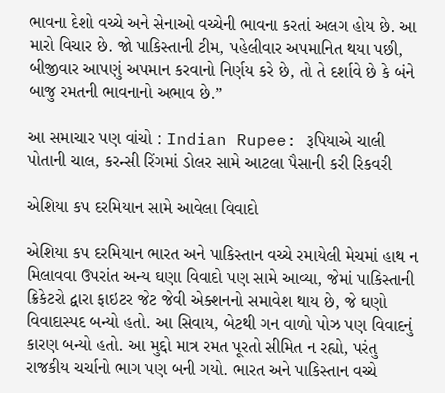ભાવના દેશો વચ્ચે અને સેનાઓ વચ્ચેની ભાવના કરતાં અલગ હોય છે. આ મારો વિચાર છે. જો પાકિસ્તાની ટીમ, પહેલીવાર અપમાનિત થયા પછી, બીજીવાર આપણું અપમાન કરવાનો નિર્ણય કરે છે, તો તે દર્શાવે છે કે બંને બાજુ રમતની ભાવનાનો અભાવ છે.”

આ સમાચાર પણ વાંચો : Indian Rupee: રૂપિયાએ ચાલી પોતાની ચાલ, કરન્સી રિંગમાં ડોલર સામે આટલા પૈસાની કરી રિકવરી

એશિયા કપ દરમિયાન સામે આવેલા વિવાદો

એશિયા કપ દરમિયાન ભારત અને પાકિસ્તાન વચ્ચે રમાયેલી મેચમાં હાથ ન મિલાવવા ઉપરાંત અન્ય ઘણા વિવાદો પણ સામે આવ્યા, જેમાં પાકિસ્તાની ક્રિકેટરો દ્વારા ફાઇટર જેટ જેવી એક્શનનો સમાવેશ થાય છે, જે ઘણો વિવાદાસ્પદ બન્યો હતો. આ સિવાય, બેટથી ગન વાળો પોઝ પણ વિવાદનું કારણ બન્યો હતો. આ મુદ્દો માત્ર રમત પૂરતો સીમિત ન રહ્યો, પરંતુ રાજકીય ચર્ચાનો ભાગ પણ બની ગયો. ભારત અને પાકિસ્તાન વચ્ચે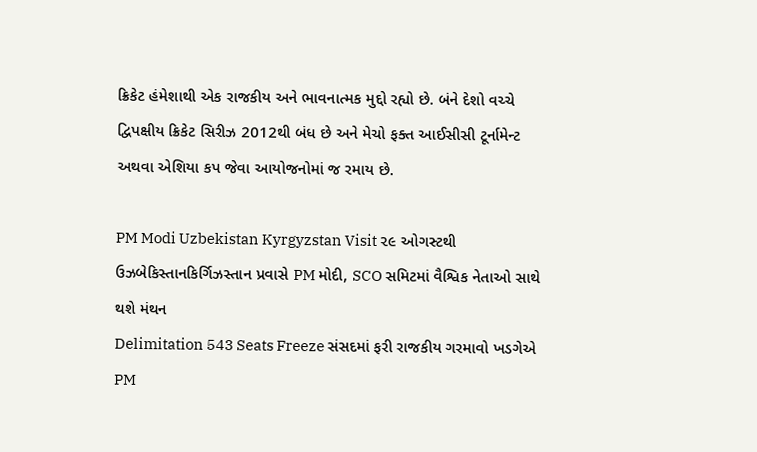ક્રિકેટ હંમેશાથી એક રાજકીય અને ભાવનાત્મક મુદ્દો રહ્યો છે. બંને દેશો વચ્ચે દ્વિપક્ષીય ક્રિકેટ સિરીઝ 2012થી બંધ છે અને મેચો ફક્ત આઈસીસી ટૂર્નામેન્ટ અથવા એશિયા કપ જેવા આયોજનોમાં જ રમાય છે.

PM Modi Uzbekistan Kyrgyzstan Visit ૨૯ ઓગસ્ટથી ઉઝબેકિસ્તાનકિર્ગિઝસ્તાન પ્રવાસે PM મોદી, SCO સમિટમાં વૈશ્વિક નેતાઓ સાથે થશે મંથન
Delimitation 543 Seats Freeze સંસદમાં ફરી રાજકીય ગરમાવો ખડગેએ PM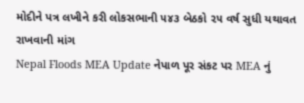મોદીને પત્ર લખીને કરી લોકસભાની ૫૪૩ બેઠકો ૨૫ વર્ષ સુધી યથાવત રાખવાની માંગ
Nepal Floods MEA Update નેપાળ પૂર સંકટ પર MEA નું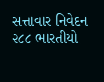સત્તાવાર નિવેદન ૨૮૮ ભારતીયો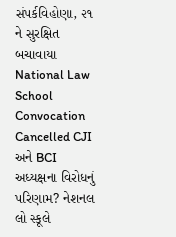સંપર્કવિહોણા, ૨૧ ને સુરક્ષિત બચાવાયા
National Law School Convocation Cancelled CJI અને BCI અધ્યક્ષના વિરોધનું પરિણામ? નેશનલ લો સ્કૂલે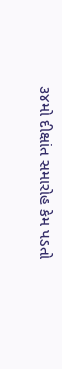૩૪મો દીક્ષાંત સમારોહ કેમ પડતો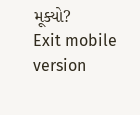મૂક્યો?
Exit mobile version